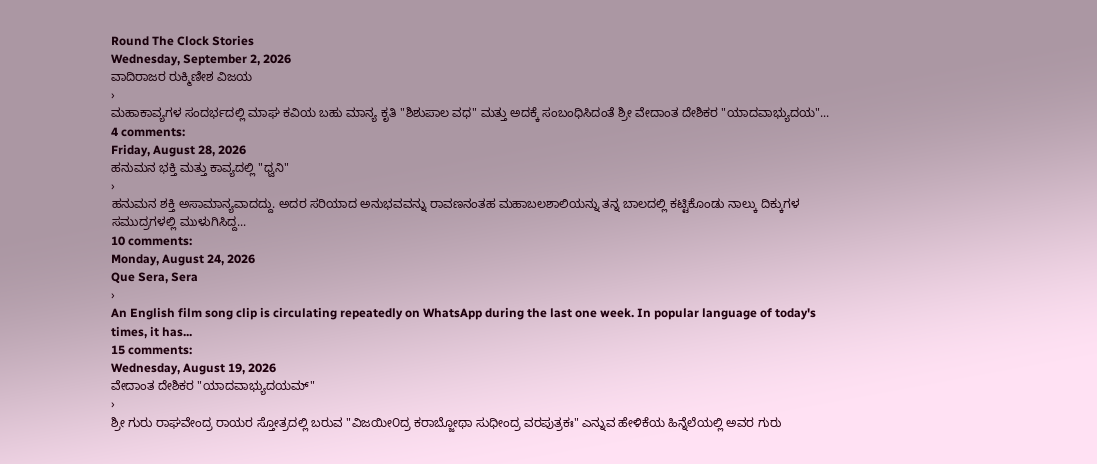Round The Clock Stories
Wednesday, September 2, 2026
ವಾದಿರಾಜರ ರುಕ್ಮಿಣೀಶ ವಿಜಯ
›
ಮಹಾಕಾವ್ಯಗಳ ಸಂದರ್ಭದಲ್ಲಿ ಮಾಘ ಕವಿಯ ಬಹು ಮಾನ್ಯ ಕೃತಿ "ಶಿಶುಪಾಲ ವಧ" ಮತ್ತು ಅದಕ್ಕೆ ಸಂಬಂಧಿಸಿದಂತೆ ಶ್ರೀ ವೇದಾಂತ ದೇಶಿಕರ "ಯಾದವಾಭ್ಯುದಯ"...
4 comments:
Friday, August 28, 2026
ಹನುಮನ ಭಕ್ತಿ ಮತ್ತು ಕಾವ್ಯದಲ್ಲಿ "ಧ್ವನಿ"
›
ಹನುಮನ ಶಕ್ತಿ ಅಸಾಮಾನ್ಯವಾದದ್ದು. ಅದರ ಸರಿಯಾದ ಅನುಭವವನ್ನು ರಾವಣನಂತಹ ಮಹಾಬಲಶಾಲಿಯನ್ನು ತನ್ನ ಬಾಲದಲ್ಲಿ ಕಟ್ಟಿಕೊಂಡು ನಾಲ್ಕು ದಿಕ್ಕುಗಳ ಸಮುದ್ರಗಳಲ್ಲಿ ಮುಳುಗಿಸಿದ್ದ...
10 comments:
Monday, August 24, 2026
Que Sera, Sera
›
An English film song clip is circulating repeatedly on WhatsApp during the last one week. In popular language of today's times, it has...
15 comments:
Wednesday, August 19, 2026
ವೇದಾಂತ ದೇಶಿಕರ "ಯಾದವಾಭ್ಯುದಯಮ್"
›
ಶ್ರೀ ಗುರು ರಾಘವೇಂದ್ರ ರಾಯರ ಸ್ತೋತ್ರದಲ್ಲಿ ಬರುವ "ವಿಜಯೀ೦ದ್ರ ಕರಾಬ್ಜೋಥಾ ಸುಧೀಂದ್ರ ವರಪುತ್ರಕಃ" ಎನ್ನುವ ಹೇಳಿಕೆಯ ಹಿನ್ನೆಲೆಯಲ್ಲಿ ಅವರ ಗುರು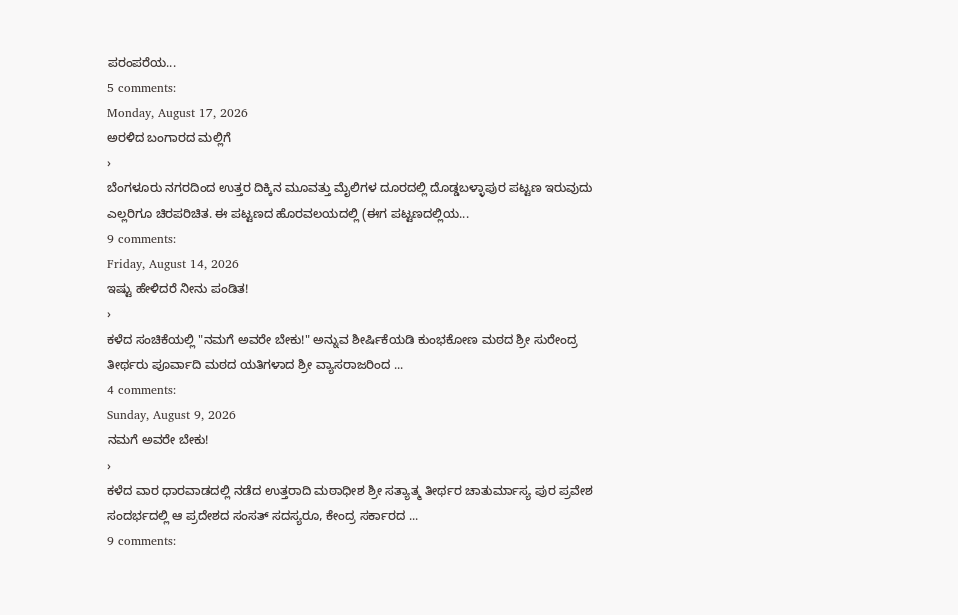ಪರಂಪರೆಯ...
5 comments:
Monday, August 17, 2026
ಅರಳಿದ ಬಂಗಾರದ ಮಲ್ಲಿಗೆ
›
ಬೆಂಗಳೂರು ನಗರದಿಂದ ಉತ್ತರ ದಿಕ್ಕಿನ ಮೂವತ್ತು ಮೈಲಿಗಳ ದೂರದಲ್ಲಿ ದೊಡ್ಡಬಳ್ಳಾಪುರ ಪಟ್ಟಣ ಇರುವುದು ಎಲ್ಲರಿಗೂ ಚಿರಪರಿಚಿತ. ಈ ಪಟ್ಟಣದ ಹೊರವಲಯದಲ್ಲಿ (ಈಗ ಪಟ್ಟಣದಲ್ಲಿಯ...
9 comments:
Friday, August 14, 2026
ಇಷ್ಟು ಹೇಳಿದರೆ ನೀನು ಪಂಡಿತ!
›
ಕಳೆದ ಸಂಚಿಕೆಯಲ್ಲಿ "ನಮಗೆ ಅವರೇ ಬೇಕು!" ಅನ್ನುವ ಶೀರ್ಷಿಕೆಯಡಿ ಕುಂಭಕೋಣ ಮಠದ ಶ್ರೀ ಸುರೇಂದ್ರ ತೀರ್ಥರು ಪೂರ್ವಾದಿ ಮಠದ ಯತಿಗಳಾದ ಶ್ರೀ ವ್ಯಾಸರಾಜರಿಂದ ...
4 comments:
Sunday, August 9, 2026
ನಮಗೆ ಅವರೇ ಬೇಕು!
›
ಕಳೆದ ವಾರ ಧಾರವಾಡದಲ್ಲಿ ನಡೆದ ಉತ್ತರಾದಿ ಮಠಾಧೀಶ ಶ್ರೀ ಸತ್ಯಾತ್ಮ ತೀರ್ಥರ ಚಾತುರ್ಮಾಸ್ಯ ಪುರ ಪ್ರವೇಶ ಸಂದರ್ಭದಲ್ಲಿ ಆ ಪ್ರದೇಶದ ಸಂಸತ್ ಸದಸ್ಯರೂ, ಕೇಂದ್ರ ಸರ್ಕಾರದ ...
9 comments: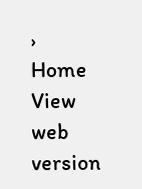›
Home
View web version